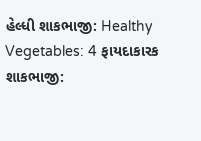હેલ્ધી શાકભાજી: Healthy Vegetables: 4 ફાયદાકારક શાકભાજી: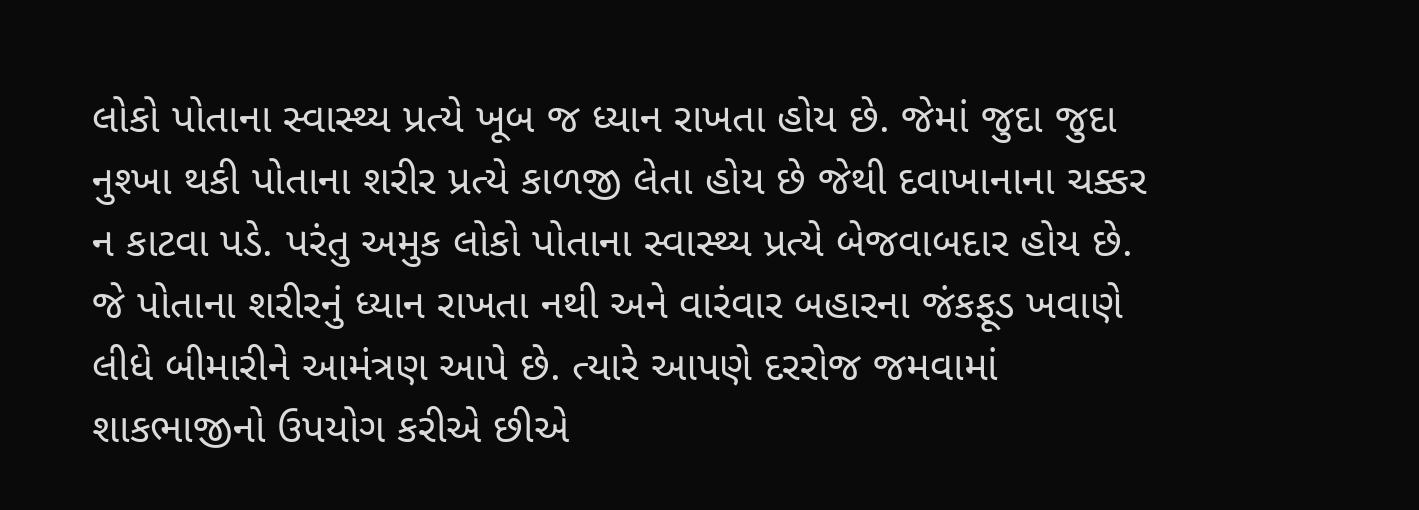લોકો પોતાના સ્વાસ્થ્ય પ્રત્યે ખૂબ જ ધ્યાન રાખતા હોય છે. જેમાં જુદા જુદા નુશ્ખા થકી પોતાના શરીર પ્રત્યે કાળજી લેતા હોય છે જેથી દવાખાનાના ચક્કર ન કાટવા પડે. પરંતુ અમુક લોકો પોતાના સ્વાસ્થ્ય પ્રત્યે બેજવાબદાર હોય છે. જે પોતાના શરીરનું ધ્યાન રાખતા નથી અને વારંવાર બહારના જંકફૂડ ખવાણે લીધે બીમારીને આમંત્રણ આપે છે. ત્યારે આપણે દરરોજ જમવામાં શાકભાજીનો ઉપયોગ કરીએ છીએ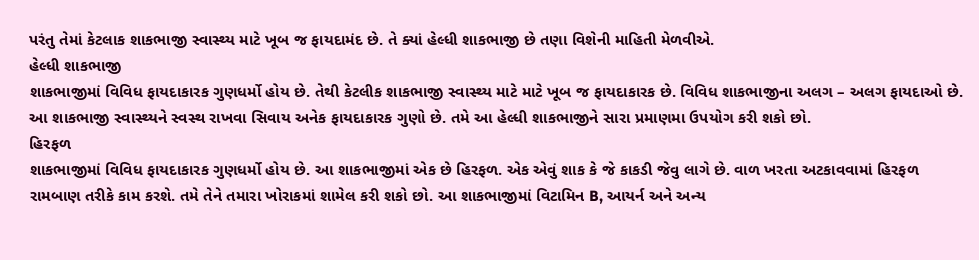પરંતુ તેમાં કેટલાક શાકભાજી સ્વાસ્થ્ય માટે ખૂબ જ ફાયદામંદ છે. તે ક્યાં હેલ્ધી શાકભાજી છે તણા વિશેની માહિતી મેળવીએ.
હેલ્ધી શાકભાજી
શાકભાજીમાં વિવિધ ફાયદાકારક ગુણધર્મો હોય છે. તેથી કેટલીક શાકભાજી સ્વાસ્થ્ય માટે માટે ખૂબ જ ફાયદાકારક છે. વિવિધ શાકભાજીના અલગ – અલગ ફાયદાઓ છે. આ શાકભાજી સ્વાસ્થ્યને સ્વસ્થ રાખવા સિવાય અનેક ફાયદાકારક ગુણો છે. તમે આ હેલ્ધી શાકભાજીને સારા પ્રમાણમા ઉપયોગ કરી શકો છો.
હિરફળ
શાકભાજીમાં વિવિધ ફાયદાકારક ગુણધર્મો હોય છે. આ શાકભાજીમાં એક છે હિરફળ. એક એવું શાક કે જે કાકડી જેવુ લાગે છે. વાળ ખરતા અટકાવવામાં હિરફળ રામબાણ તરીકે કામ કરશે. તમે તેને તમારા ખોરાકમાં શામેલ કરી શકો છો. આ શાકભાજીમાં વિટામિન B, આયર્ન અને અન્ય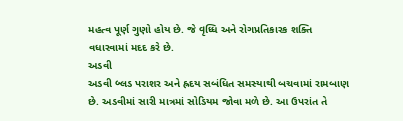મહત્વ પૂર્ણ ગુણો હોય છે. જે વૃધ્ધિ અને રોગપ્રતિકારક શક્તિ વધારવામાં મદદ કરે છે.
અડવી
અડવી બ્લડ પરાશર અને હ્રદય સબંધિત સમસ્યાથી બચવામાં રામબાણ છે. અડવીમાં સારી માત્રમાં સોડિયમ જોવા મળે છે. આ ઉપરાંત તે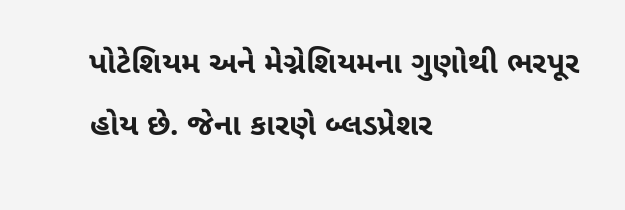પોટેશિયમ અને મેગ્નેશિયમના ગુણોથી ભરપૂર હોય છે. જેના કારણે બ્લડપ્રેશર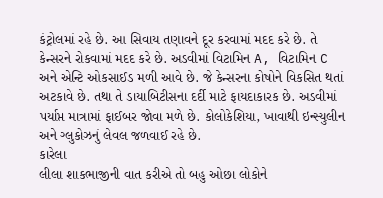કંટ્રોલમાં રહે છે. આ સિવાય તણાવને દૂર કરવામાં મદદ કરે છે. તે કેન્સરને રોકવામાં મદદ કરે છે. અડવીમાં વિટામિન A, વિટામિન C અને એન્ટિ ઓકસાઈડ મળી આવે છે. જે કેન્સરના કોષોને વિકસિત થતાં અટકાવે છે. તથા તે ડાયાબિટીસના દર્દી માટે ફાયદાકારક છે. અડવીમાં પર્યાપ્ત માત્રામાં ફાઈબર જોવા મળે છે. કોલોકેશિયા, ખાવાથી ઇન્સ્યુલીન અને ગ્લુકોઝનું લેવલ જળવાઈ રહે છે.
કારેલા
લીલા શાકભાજીની વાત કરીએ તો બહુ ઓછા લોકોને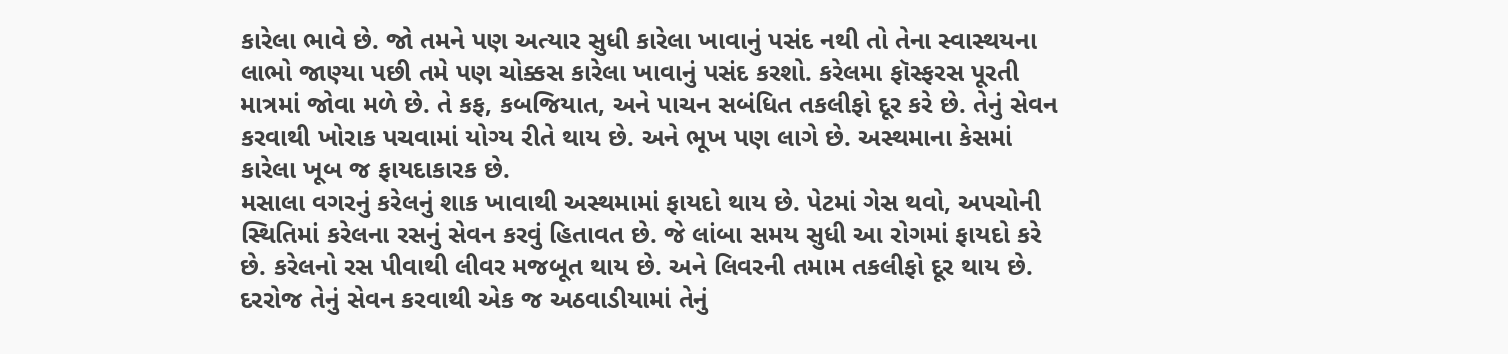કારેલા ભાવે છે. જો તમને પણ અત્યાર સુધી કારેલા ખાવાનું પસંદ નથી તો તેના સ્વાસ્થયના લાભો જાણ્યા પછી તમે પણ ચોક્કસ કારેલા ખાવાનું પસંદ કરશો. કરેલમા ફૉસ્ફરસ પૂરતી માત્રમાં જોવા મળે છે. તે કફ, કબજિયાત, અને પાચન સબંધિત તકલીફો દૂર કરે છે. તેનું સેવન કરવાથી ખોરાક પચવામાં યોગ્ય રીતે થાય છે. અને ભૂખ પણ લાગે છે. અસ્થમાના કેસમાં કારેલા ખૂબ જ ફાયદાકારક છે.
મસાલા વગરનું કરેલનું શાક ખાવાથી અસ્થમામાં ફાયદો થાય છે. પેટમાં ગેસ થવો, અપચોની સ્થિતિમાં કરેલના રસનું સેવન કરવું હિતાવત છે. જે લાંબા સમય સુધી આ રોગમાં ફાયદો કરે છે. કરેલનો રસ પીવાથી લીવર મજબૂત થાય છે. અને લિવરની તમામ તકલીફો દૂર થાય છે. દરરોજ તેનું સેવન કરવાથી એક જ અઠવાડીયામાં તેનું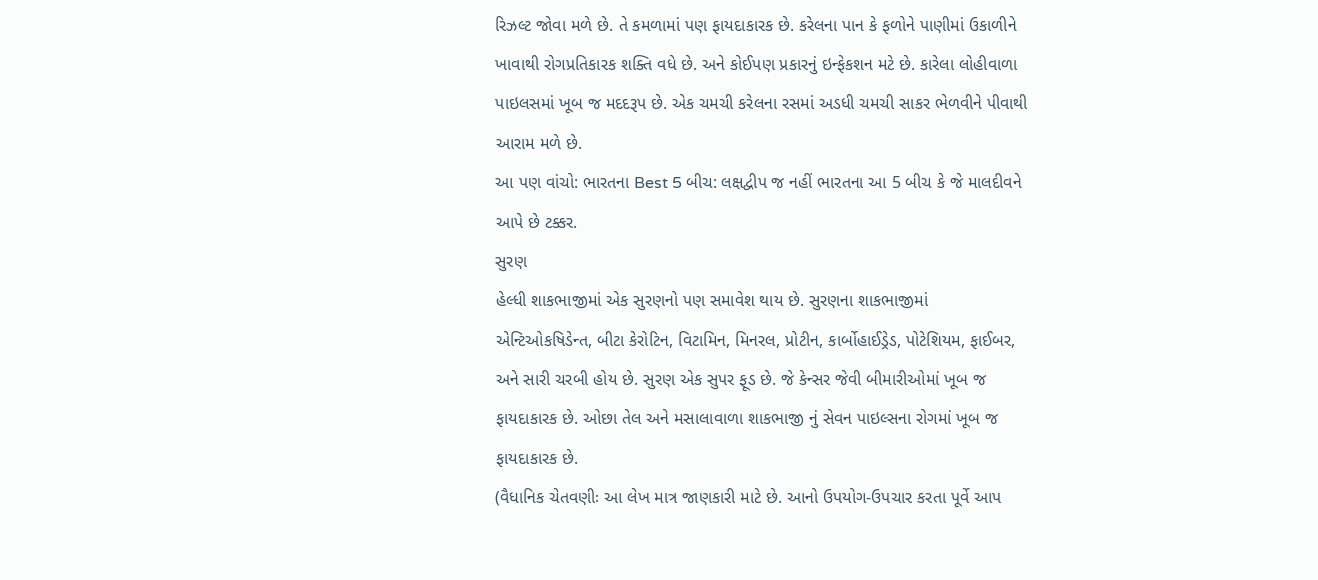રિઝલ્ટ જોવા મળે છે. તે કમળામાં પણ ફાયદાકારક છે. કરેલના પાન કે ફળોને પાણીમાં ઉકાળીને ખાવાથી રોગપ્રતિકારક શક્તિ વધે છે. અને કોઈપણ પ્રકારનું ઇન્ફેકશન મટે છે. કારેલા લોહીવાળા પાઇલસમાં ખૂબ જ મદદરૂપ છે. એક ચમચી કરેલના રસમાં અડધી ચમચી સાકર ભેળવીને પીવાથી આરામ મળે છે.
આ પણ વાંચો: ભારતના Best 5 બીચ: લક્ષદ્વીપ જ નહીં ભારતના આ 5 બીચ કે જે માલદીવને આપે છે ટક્કર.
સુરણ
હેલ્ધી શાકભાજીમાં એક સુરણનો પણ સમાવેશ થાય છે. સુરણના શાકભાજીમાં એન્ટિઓકષિડેન્ત, બીટા કેરોટિન, વિટામિન, મિનરલ, પ્રોટીન, કાર્બોહાઈડ્રેડ, પોટેશિયમ, ફાઈબર, અને સારી ચરબી હોય છે. સુરણ એક સુપર ફૂડ છે. જે કેન્સર જેવી બીમારીઓમાં ખૂબ જ ફાયદાકારક છે. ઓછા તેલ અને મસાલાવાળા શાકભાજી નું સેવન પાઇલ્સના રોગમાં ખૂબ જ ફાયદાકારક છે.
(વૈધાનિક ચેતવણીઃ આ લેખ માત્ર જાણકારી માટે છે. આનો ઉપયોગ-ઉપચાર કરતા પૂર્વે આપ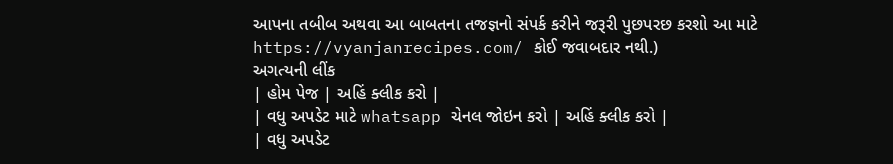આપના તબીબ અથવા આ બાબતના તજજ્ઞનો સંપર્ક કરીને જરૂરી પુછપરછ કરશો આ માટે https://vyanjanrecipes.com/ કોઈ જવાબદાર નથી.)
અગત્યની લીંક
| હોમ પેજ | અહિં ક્લીક કરો |
| વધુ અપડેટ માટે whatsapp ચેનલ જોઇન કરો | અહિં ક્લીક કરો |
| વધુ અપડેટ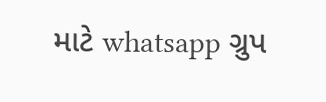માટે whatsapp ગ્રુપ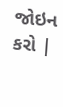જોઇન કરો |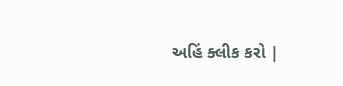અહિં ક્લીક કરો |